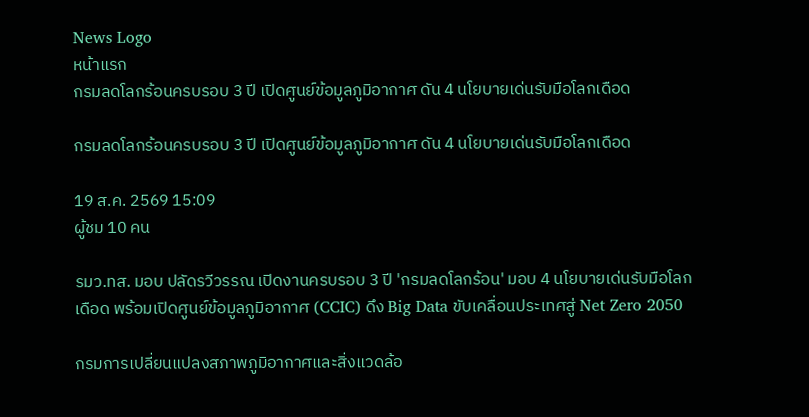News Logo
หน้าแรก
กรมลดโลกร้อนครบรอบ 3 ปี เปิดศูนย์ข้อมูลภูมิอากาศ ดัน 4 นโยบายเด่นรับมือโลกเดือด

กรมลดโลกร้อนครบรอบ 3 ปี เปิดศูนย์ข้อมูลภูมิอากาศ ดัน 4 นโยบายเด่นรับมือโลกเดือด

19 ส.ค. 2569 15:09
ผู้ชม 10 คน

รมว.ทส. มอบ ปลัดรวีวรรณ เปิดงานครบรอบ 3 ปี 'กรมลดโลกร้อน' มอบ 4 นโยบายเด่นรับมือโลกเดือด พร้อมเปิดศูนย์ข้อมูลภูมิอากาศ (CCIC) ดึง Big Data ขับเคลื่อนประเทศสู่ Net Zero 2050

กรมการเปลี่ยนแปลงสภาพภูมิอากาศและสิ่งแวดล้อ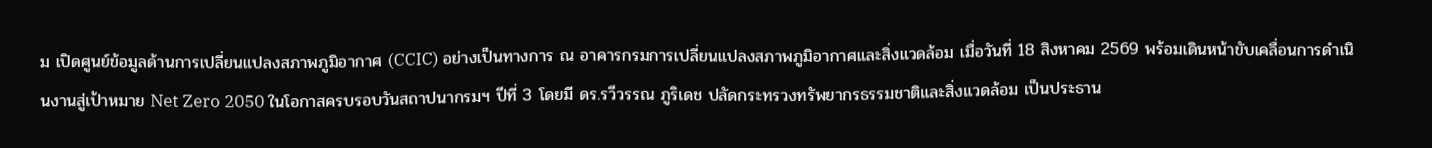ม เปิดศูนย์ข้อมูลด้านการเปลี่ยนแปลงสภาพภูมิอากาศ (CCIC) อย่างเป็นทางการ ณ อาคารกรมการเปลี่ยนแปลงสภาพภูมิอากาศและสิ่งแวดล้อม เมื่อวันที่ 18 สิงหาคม 2569 พร้อมเดินหน้าขับเคลื่อนการดำเนินงานสู่เป้าหมาย Net Zero 2050 ในโอกาสครบรอบวันสถาปนากรมฯ ปีที่ 3 โดยมี ดร.รวีวรรณ ภูริเดช ปลัดกระทรวงทรัพยากรธรรมชาติและสิ่งแวดล้อม เป็นประธาน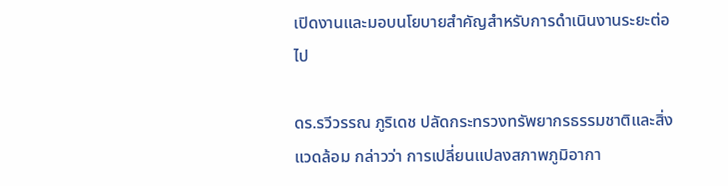เปิดงานและมอบนโยบายสำคัญสำหรับการดำเนินงานระยะต่อไป

ดร.รวีวรรณ ภูริเดช ปลัดกระทรวงทรัพยากรธรรมชาติและสิ่งแวดล้อม กล่าวว่า การเปลี่ยนแปลงสภาพภูมิอากา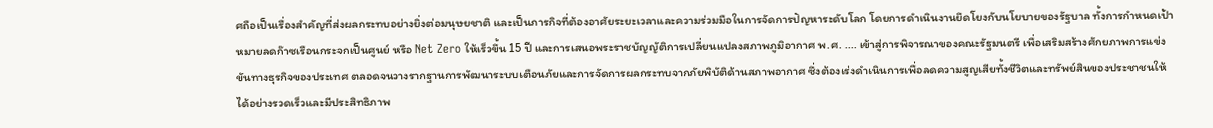ศถือเป็นเรื่องสำคัญที่ส่งผลกระทบอย่างยิ่งต่อมนุษยชาติ และเป็นภารกิจที่ต้องอาศัยระยะเวลาและความร่วมมือในการจัดการปัญหาระดับโลก โดยการดำเนินงานยึดโยงกับนโยบายของรัฐบาล ทั้งการกำหนดเป้าหมายลดก๊าซเรือนกระจกเป็นศูนย์ หรือ Net Zero ให้เร็วขึ้น 15 ปี และการเสนอพระราชบัญญัติการเปลี่ยนแปลงสภาพภูมิอากาศ พ.ศ. .... เข้าสู่การพิจารณาของคณะรัฐมนตรี เพื่อเสริมสร้างศักยภาพการแข่งขันทางธุรกิจของประเทศ ตลอดจนวางรากฐานการพัฒนาระบบเตือนภัยและการจัดการผลกระทบจากภัยพิบัติด้านสภาพอากาศ ซึ่งต้องเร่งดำเนินการเพื่อลดความสูญเสียทั้งชีวิตและทรัพย์สินของประชาชนให้ได้อย่างรวดเร็วและมีประสิทธิภาพ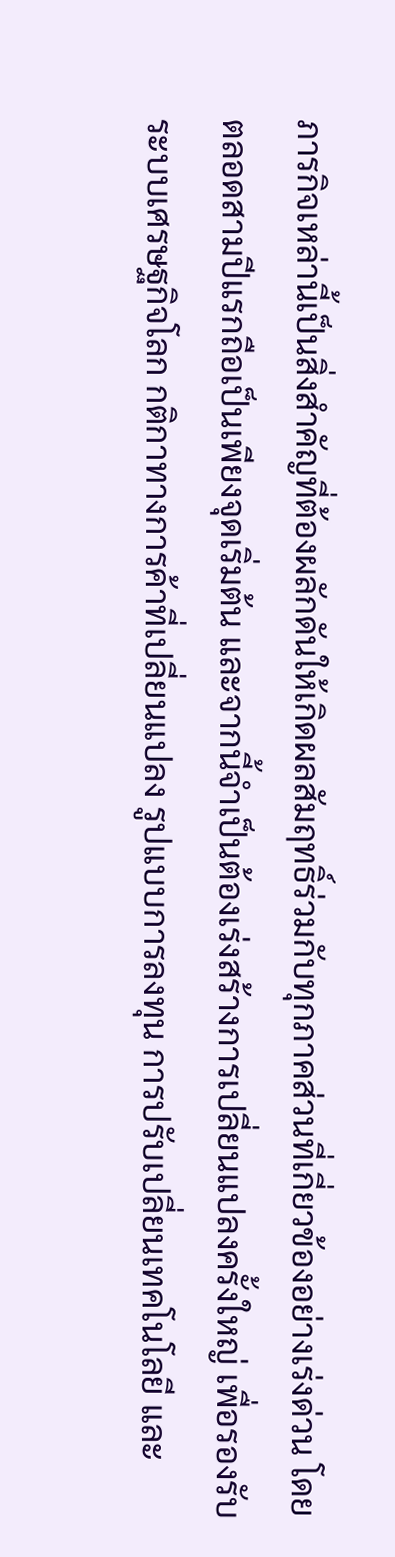ภารกิจเหล่านี้เป็นสิ่งสำคัญที่ต้องผลักดันให้เกิดผลสัมฤทธิ์ร่วมกับทุกภาคส่วนที่เกี่ยวข้องอย่างเร่งด่วน โดยตลอดสามปีแรกถือเป็นเพียงจุดเริ่มต้น และจากนี้จำเป็นต้องเร่งสร้างการเปลี่ยนแปลงครั้งใหญ่ เพื่อรองรับระบบเศรษฐกิจโลก กติกาทางการค้าที่เปลี่ยนแปลง รูปแบบการลงทุน การปรับเปลี่ยนเทคโนโลยี และ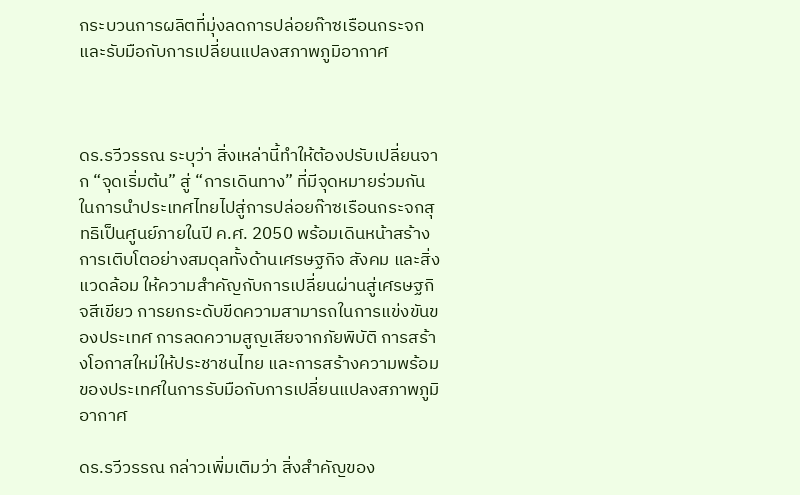กระบวนการผลิตที่มุ่งลดการปล่อยก๊าซเรือนกระจกและรับมือกับการเปลี่ยนแปลงสภาพภูมิอากาศ



ดร.รวีวรรณ ระบุว่า สิ่งเหล่านี้ทำให้ต้องปรับเปลี่ยนจาก “จุดเริ่มต้น” สู่ “การเดินทาง” ที่มีจุดหมายร่วมกันในการนำประเทศไทยไปสู่การปล่อยก๊าซเรือนกระจกสุทธิเป็นศูนย์ภายในปี ค.ศ. 2050 พร้อมเดินหน้าสร้างการเติบโตอย่างสมดุลทั้งด้านเศรษฐกิจ สังคม และสิ่งแวดล้อม ให้ความสำคัญกับการเปลี่ยนผ่านสู่เศรษฐกิจสีเขียว การยกระดับขีดความสามารถในการแข่งขันของประเทศ การลดความสูญเสียจากภัยพิบัติ การสร้างโอกาสใหม่ให้ประชาชนไทย และการสร้างความพร้อมของประเทศในการรับมือกับการเปลี่ยนแปลงสภาพภูมิอากาศ

ดร.รวีวรรณ กล่าวเพิ่มเติมว่า สิ่งสำคัญของ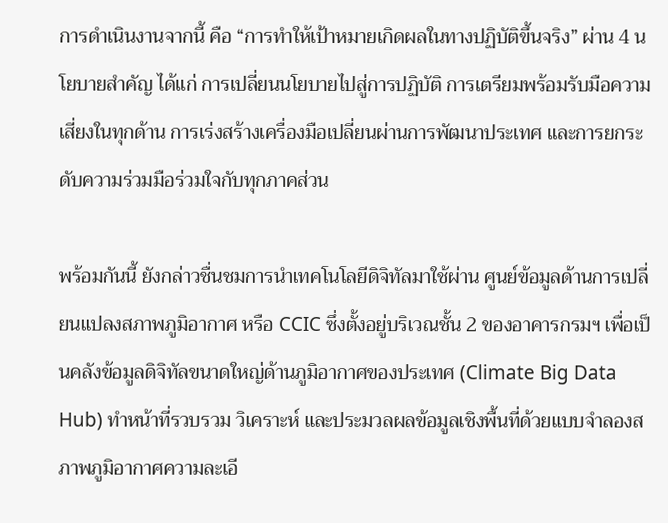การดำเนินงานจากนี้ คือ “การทำให้เป้าหมายเกิดผลในทางปฏิบัติขึ้นจริง” ผ่าน 4 นโยบายสำคัญ ได้แก่ การเปลี่ยนนโยบายไปสู่การปฏิบัติ การเตรียมพร้อมรับมือความเสี่ยงในทุกด้าน การเร่งสร้างเครื่องมือเปลี่ยนผ่านการพัฒนาประเทศ และการยกระดับความร่วมมือร่วมใจกับทุกภาคส่วน

พร้อมกันนี้ ยังกล่าวชื่นชมการนำเทคโนโลยีดิจิทัลมาใช้ผ่าน ศูนย์ข้อมูลด้านการเปลี่ยนแปลงสภาพภูมิอากาศ หรือ CCIC ซึ่งตั้งอยู่บริเวณชั้น 2 ของอาคารกรมฯ เพื่อเป็นคลังข้อมูลดิจิทัลขนาดใหญ่ด้านภูมิอากาศของประเทศ (Climate Big Data Hub) ทำหน้าที่รวบรวม วิเคราะห์ และประมวลผลข้อมูลเชิงพื้นที่ด้วยแบบจำลองสภาพภูมิอากาศความละเอี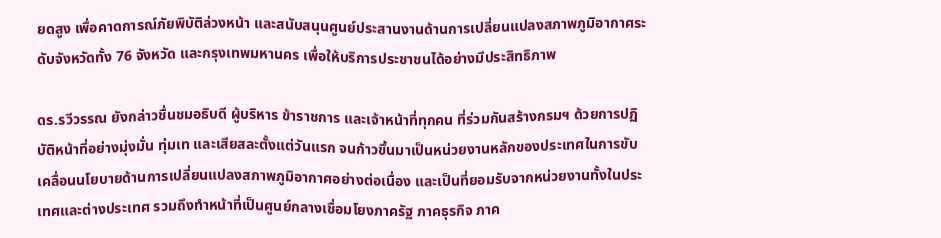ยดสูง เพื่อคาดการณ์ภัยพิบัติล่วงหน้า และสนับสนุนศูนย์ประสานงานด้านการเปลี่ยนแปลงสภาพภูมิอากาศระดับจังหวัดทั้ง 76 จังหวัด และกรุงเทพมหานคร เพื่อให้บริการประชาชนได้อย่างมีประสิทธิภาพ

ดร.รวีวรรณ ยังกล่าวชื่นชมอธิบดี ผู้บริหาร ข้าราชการ และเจ้าหน้าที่ทุกคน ที่ร่วมกันสร้างกรมฯ ด้วยการปฏิบัติหน้าที่อย่างมุ่งมั่น ทุ่มเท และเสียสละตั้งแต่วันแรก จนก้าวขึ้นมาเป็นหน่วยงานหลักของประเทศในการขับเคลื่อนนโยบายด้านการเปลี่ยนแปลงสภาพภูมิอากาศอย่างต่อเนื่อง และเป็นที่ยอมรับจากหน่วยงานทั้งในประเทศและต่างประเทศ รวมถึงทำหน้าที่เป็นศูนย์กลางเชื่อมโยงภาครัฐ ภาคธุรกิจ ภาค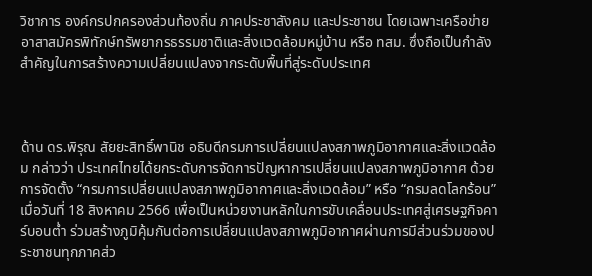วิชาการ องค์กรปกครองส่วนท้องถิ่น ภาคประชาสังคม และประชาชน โดยเฉพาะเครือข่ายอาสาสมัครพิทักษ์ทรัพยากรธรรมชาติและสิ่งแวดล้อมหมู่บ้าน หรือ ทสม. ซึ่งถือเป็นกำลังสำคัญในการสร้างความเปลี่ยนแปลงจากระดับพื้นที่สู่ระดับประเทศ



ด้าน ดร.พิรุณ สัยยะสิทธิ์พานิช อธิบดีกรมการเปลี่ยนแปลงสภาพภูมิอากาศและสิ่งแวดล้อม กล่าวว่า ประเทศไทยได้ยกระดับการจัดการปัญหาการเปลี่ยนแปลงสภาพภูมิอากาศ ด้วยการจัดตั้ง “กรมการเปลี่ยนแปลงสภาพภูมิอากาศและสิ่งแวดล้อม” หรือ “กรมลดโลกร้อน” เมื่อวันที่ 18 สิงหาคม 2566 เพื่อเป็นหน่วยงานหลักในการขับเคลื่อนประเทศสู่เศรษฐกิจคาร์บอนต่ำ ร่วมสร้างภูมิคุ้มกันต่อการเปลี่ยนแปลงสภาพภูมิอากาศผ่านการมีส่วนร่วมของประชาชนทุกภาคส่ว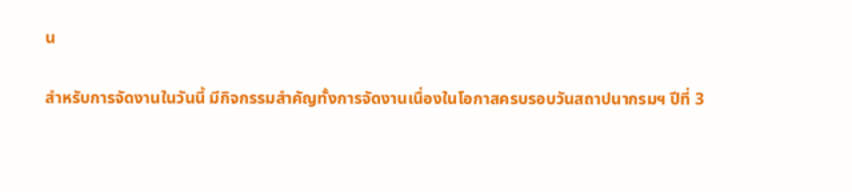น

สำหรับการจัดงานในวันนี้ มีกิจกรรมสำคัญทั้งการจัดงานเนื่องในโอกาสครบรอบวันสถาปนากรมฯ ปีที่ 3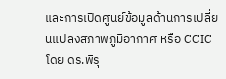และการเปิดศูนย์ข้อมูลด้านการเปลี่ยนแปลงสภาพภูมิอากาศ หรือ CCIC โดย ดร.พิรุ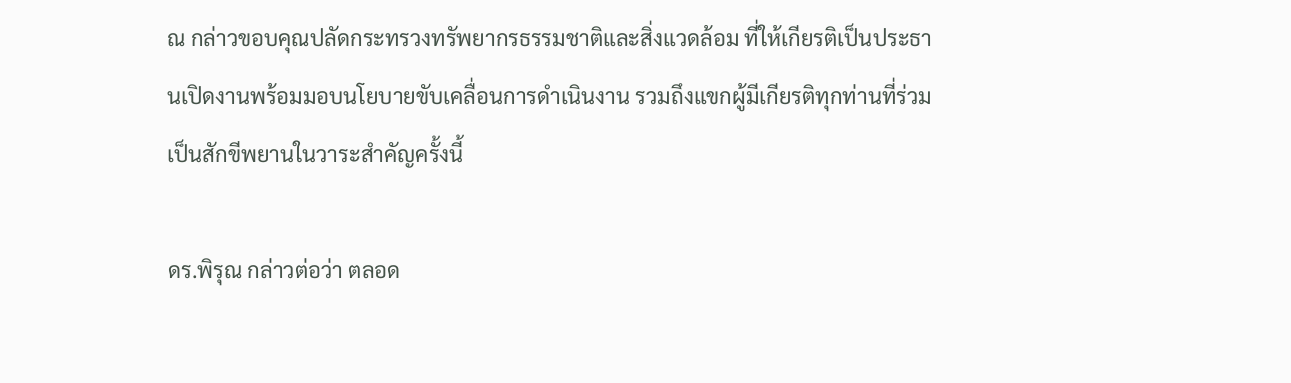ณ กล่าวขอบคุณปลัดกระทรวงทรัพยากรธรรมชาติและสิ่งแวดล้อม ที่ให้เกียรติเป็นประธานเปิดงานพร้อมมอบนโยบายขับเคลื่อนการดำเนินงาน รวมถึงแขกผู้มีเกียรติทุกท่านที่ร่วมเป็นสักขีพยานในวาระสำคัญครั้งนี้

ดร.พิรุณ กล่าวต่อว่า ตลอด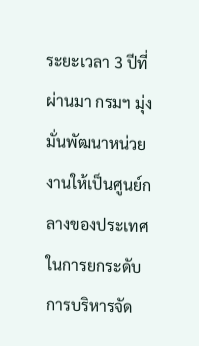ระยะเวลา 3 ปีที่ผ่านมา กรมฯ มุ่งมั่นพัฒนาหน่วยงานให้เป็นศูนย์กลางของประเทศในการยกระดับการบริหารจัด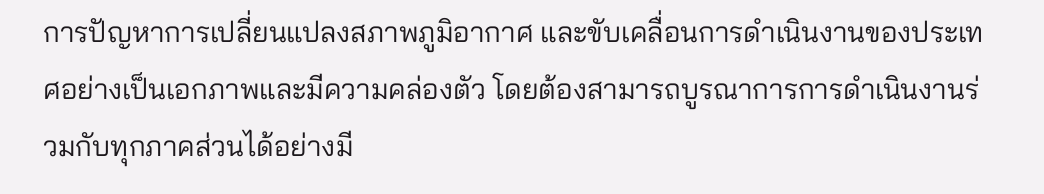การปัญหาการเปลี่ยนแปลงสภาพภูมิอากาศ และขับเคลื่อนการดำเนินงานของประเทศอย่างเป็นเอกภาพและมีความคล่องตัว โดยต้องสามารถบูรณาการการดำเนินงานร่วมกับทุกภาคส่วนได้อย่างมี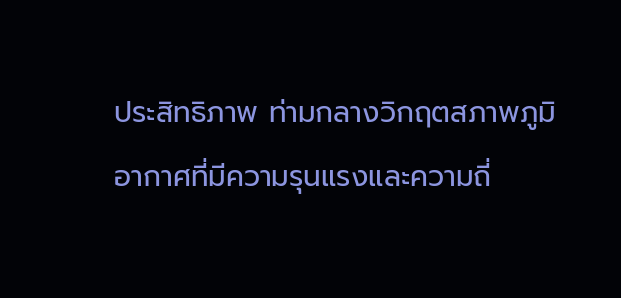ประสิทธิภาพ ท่ามกลางวิกฤตสภาพภูมิอากาศที่มีความรุนแรงและความถี่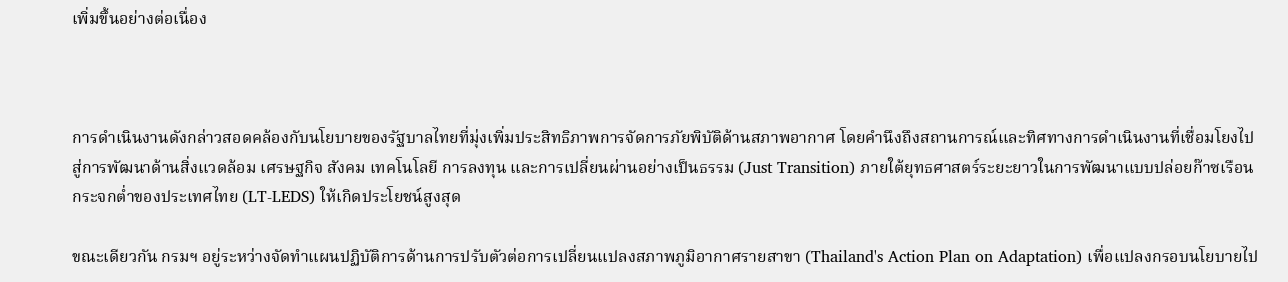เพิ่มขึ้นอย่างต่อเนื่อง



การดำเนินงานดังกล่าวสอดคล้องกับนโยบายของรัฐบาลไทยที่มุ่งเพิ่มประสิทธิภาพการจัดการภัยพิบัติด้านสภาพอากาศ โดยคำนึงถึงสถานการณ์และทิศทางการดำเนินงานที่เชื่อมโยงไปสู่การพัฒนาด้านสิ่งแวดล้อม เศรษฐกิจ สังคม เทคโนโลยี การลงทุน และการเปลี่ยนผ่านอย่างเป็นธรรม (Just Transition) ภายใต้ยุทธศาสตร์ระยะยาวในการพัฒนาแบบปล่อยก๊าซเรือนกระจกต่ำของประเทศไทย (LT-LEDS) ให้เกิดประโยชน์สูงสุด

ขณะเดียวกัน กรมฯ อยู่ระหว่างจัดทำแผนปฏิบัติการด้านการปรับตัวต่อการเปลี่ยนแปลงสภาพภูมิอากาศรายสาขา (Thailand's Action Plan on Adaptation) เพื่อแปลงกรอบนโยบายไป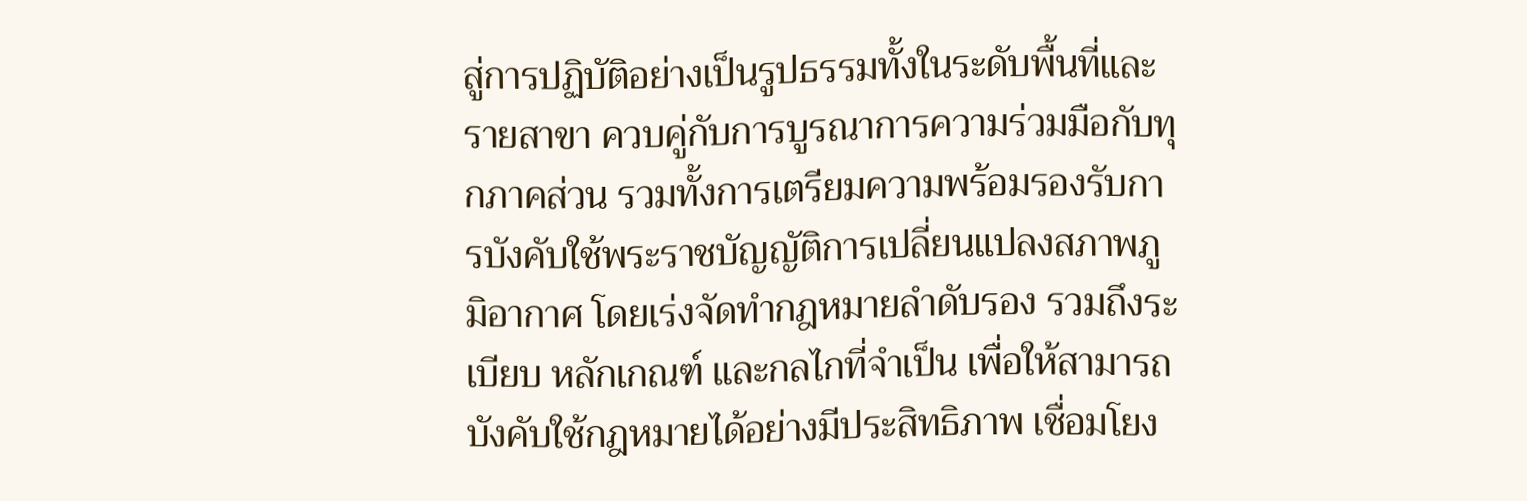สู่การปฏิบัติอย่างเป็นรูปธรรมทั้งในระดับพื้นที่และรายสาขา ควบคู่กับการบูรณาการความร่วมมือกับทุกภาคส่วน รวมทั้งการเตรียมความพร้อมรองรับการบังคับใช้พระราชบัญญัติการเปลี่ยนแปลงสภาพภูมิอากาศ โดยเร่งจัดทำกฎหมายลำดับรอง รวมถึงระเบียบ หลักเกณฑ์ และกลไกที่จำเป็น เพื่อให้สามารถบังคับใช้กฎหมายได้อย่างมีประสิทธิภาพ เชื่อมโยง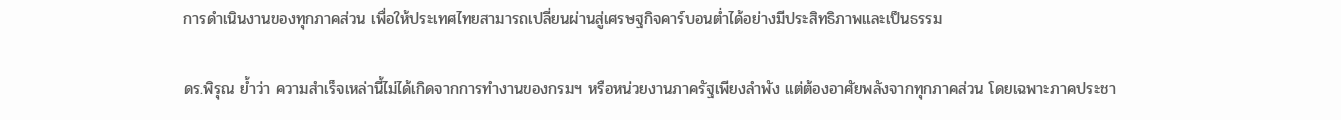การดำเนินงานของทุกภาคส่วน เพื่อให้ประเทศไทยสามารถเปลี่ยนผ่านสู่เศรษฐกิจคาร์บอนต่ำได้อย่างมีประสิทธิภาพและเป็นธรรม

ดร.พิรุณ ย้ำว่า ความสำเร็จเหล่านี้ไม่ได้เกิดจากการทำงานของกรมฯ หรือหน่วยงานภาครัฐเพียงลำพัง แต่ต้องอาศัยพลังจากทุกภาคส่วน โดยเฉพาะภาคประชา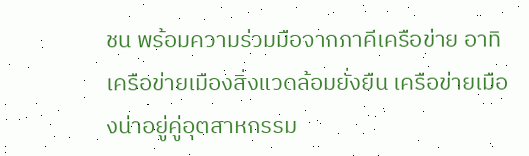ชน พร้อมความร่วมมือจากภาคีเครือข่าย อาทิ เครือข่ายเมืองสิ่งแวดล้อมยั่งยืน เครือข่ายเมืองน่าอยู่คู่อุตสาหกรรม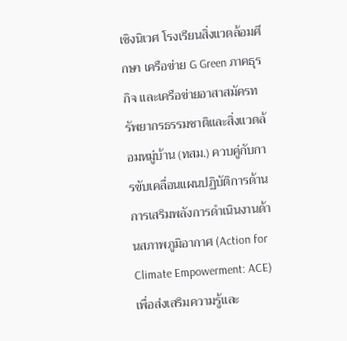เชิงนิเวศ โรงเรียนสิ่งแวดล้อมศึกษา เครือข่าย G Green ภาคธุรกิจ และเครือข่ายอาสาสมัครทรัพยากรธรรมชาติและสิ่งแวดล้อมหมู่บ้าน (ทสม.) ควบคู่กับการขับเคลื่อนแผนปฏิบัติการด้านการเสริมพลังการดำเนินงานด้านสภาพภูมิอากาศ (Action for Climate Empowerment: ACE) เพื่อส่งเสริมความรู้และ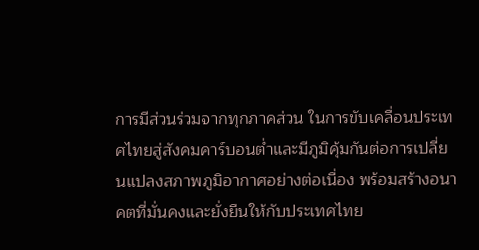การมีส่วนร่วมจากทุกภาคส่วน ในการขับเคลื่อนประเทศไทยสู่สังคมคาร์บอนต่ำและมีภูมิคุ้มกันต่อการเปลี่ยนแปลงสภาพภูมิอากาศอย่างต่อเนื่อง พร้อมสร้างอนาคตที่มั่นคงและยั่งยืนให้กับประเทศไทย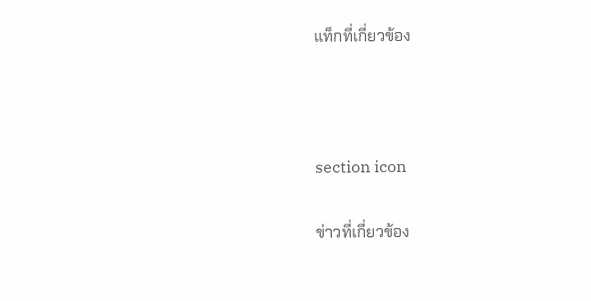แท็กที่เกี่ยวข้อง



section icon

ข่าวที่เกี่ยวข้อง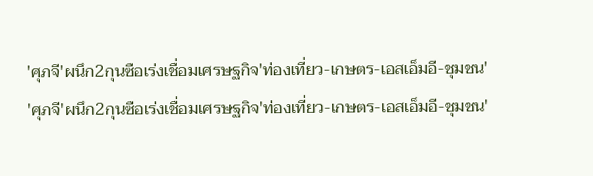'ศุภจี'ผนึก2กุนซือเร่งเชื่อมเศรษฐกิจ'ท่องเที่ยว-เกษตร-เอสเอ็มอี-ชุมชน'
'ศุภจี'ผนึก2กุนซือเร่งเชื่อมเศรษฐกิจ'ท่องเที่ยว-เกษตร-เอสเอ็มอี-ชุมชน'